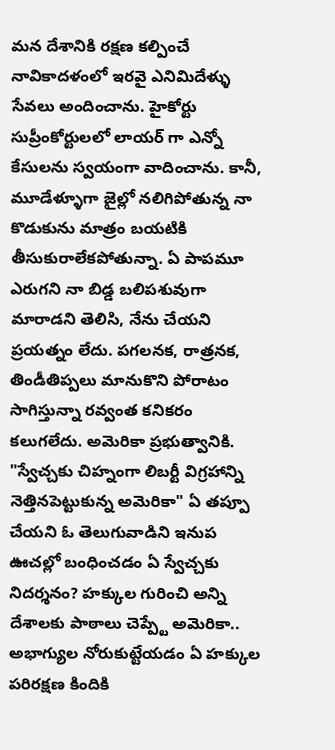మన దేశానికి రక్షణ కల్పించే నావికాదళంలో ఇరవై ఎనిమిదేళ్ళు సేవలు అందించాను. హైకోర్టు సుప్రీంకోర్టులలో లాయర్ గా ఎన్నో కేసులను స్వయంగా వాదించాను. కానీ, మూడేళ్ళూగా జైల్లో నలిగిపోతున్న నా కొడుకును మాత్రం బయటికి తీసుకురాలేకపోతున్నా. ఏ పాపమూ ఎరుగని నా బిడ్డ బలిపశువుగా మారాడని తెలిసి, నేను చేయని ప్రయత్నం లేదు. పగలనక, రాత్రనక, తిండీతిప్పలు మానుకొని పోరాటం సాగిస్తున్నా రవ్వంత కనికరం కలుగలేదు. అమెరికా ప్రభుత్వానికి. "స్వేచ్చకు చిహ్నంగా లిబర్టీ విగ్రహాన్ని నెత్తినపెట్టుకున్న అమెరికా" ఏ తప్పూ చేయని ఓ తెలుగువాడిని ఇనుప ఊచల్లో బంధించడం ఏ స్వేచ్చకు నిదర్శనం? హక్కుల గురించి అన్ని దేశాలకు పాఠాలు చెప్ప్టే అమెరికా.. అభాగ్యుల నోరుకుట్టేయడం ఏ హక్కుల పరిరక్షణ కిందికి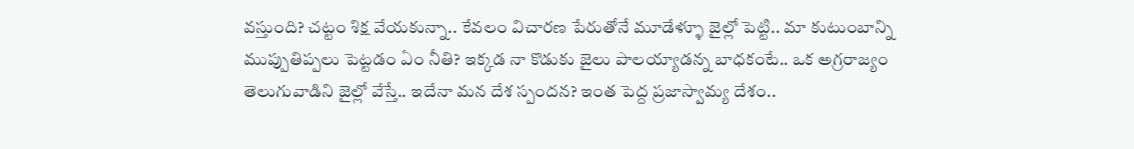వస్తుంది? చట్టం శిక్ష వేయకున్నా.. కేవలం విచారణ పేరుతోనే మూడేళ్ళూ జైల్లో పెట్టి.. మా కుటుంబాన్ని ముప్పుతిప్పలు పెట్టడం ఏం నీతి? ఇక్కడ నా కొడుకు జైలు పాలయ్యాడన్న బాధకంటే.. ఒక అగ్రరాజ్యం తెలుగువాడిని జైల్లో వేస్తే.. ఇదేనా మన దేశ స్పందన? ఇంత పెద్ద ప్రజాస్వామ్య దేశం..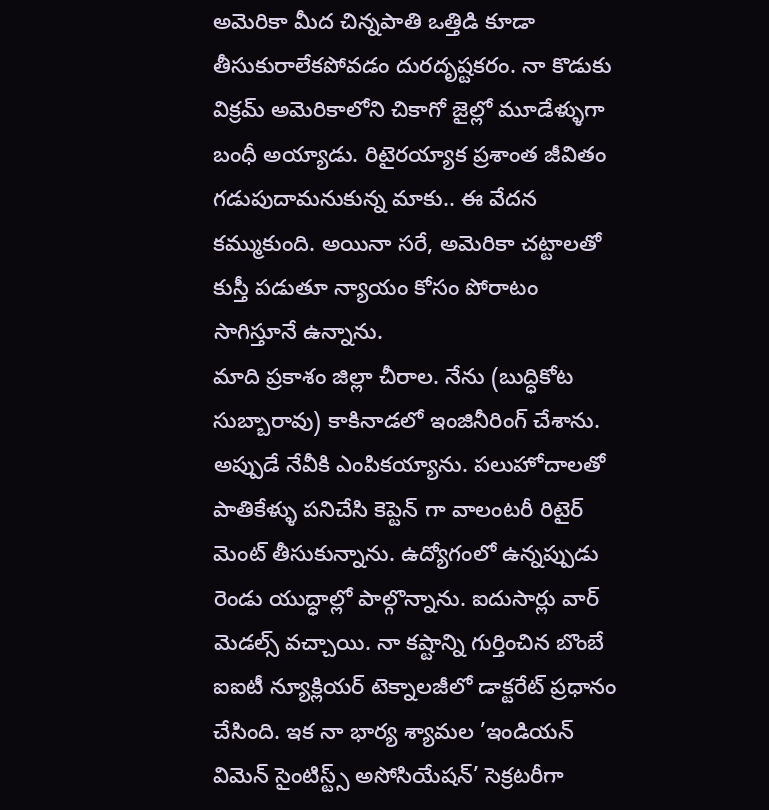అమెరికా మీద చిన్నపాతి ఒత్తిడి కూడా తీసుకురాలేకపోవడం దురదృష్టకరం. నా కొడుకు విక్రమ్ అమెరికాలోని చికాగో జైల్లో మూడేళ్ళుగా బంధీ అయ్యాడు. రిటైరయ్యాక ప్రశాంత జీవితం గడుపుదామనుకున్న మాకు.. ఈ వేదన కమ్ముకుంది. అయినా సరే, అమెరికా చట్టాలతో కుస్తీ పడుతూ న్యాయం కోసం పోరాటం సాగిస్తూనే ఉన్నాను.
మాది ప్రకాశం జిల్లా చీరాల. నేను (బుద్ధికోట సుబ్బారావు) కాకినాడలో ఇంజినీరింగ్ చేశాను. అప్పుడే నేవీకి ఎంపికయ్యాను. పలుహోదాలతో పాతికేళ్ళు పనిచేసి కెప్టెన్ గా వాలంటరీ రిటైర్ మెంట్ తీసుకున్నాను. ఉద్యోగంలో ఉన్నప్పుడు రెండు యుద్ధాల్లో పాల్గొన్నాను. ఐదుసార్లు వార్ మెడల్స్ వచ్చాయి. నా కష్టాన్ని గుర్తించిన బొంబే ఐఐటీ న్యూక్లియర్ టెక్నాలజీలో డాక్టరేట్ ప్రధానం చేసింది. ఇక నా భార్య శ్యామల ’ఇండియన్ విమెన్ సైంటిస్ట్స్ అసోసియేషన్’ సెక్రటరీగా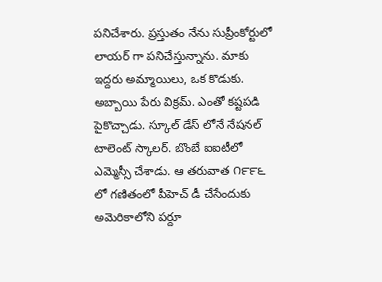పనిచేశారు. ప్రస్తుతం నేను సుప్రీంకోర్టులో లాయర్ గా పనిచేస్తున్నాను. మాకు ఇద్దరు అమ్మాయిలు, ఒక కొడుకు. అబ్బాయి పేరు విక్రమ్. ఎంతో కష్టపడి పైకొచ్చాడు. స్కూల్ డేస్ లోనే నేషనల్ టాలెంట్ స్కాలర్. బొంబే ఐఐటీలో ఎమ్మెస్సీ చేశాడు. ఆ తరువాత ౧౯౯౬ లో గణితంలో పీహెచ్ డీ చేసేందుకు అమెరికాలోని పర్దూ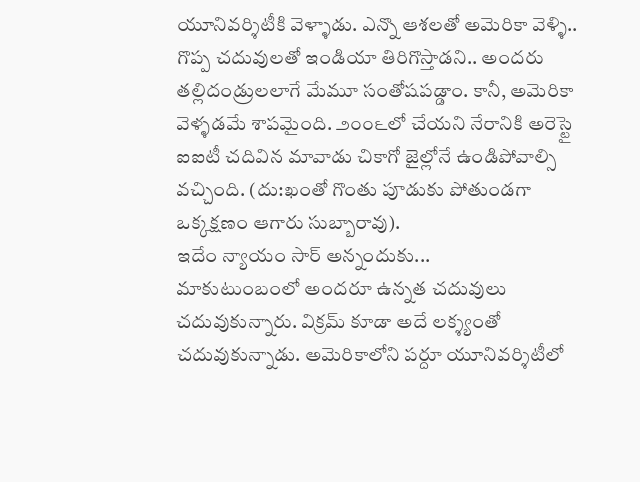యూనివర్శిటీకి వెళ్ళాడు. ఎన్నొ ఆశలతో అమెరికా వెళ్ళి.. గొప్ప చదువులతో ఇండియా తిరిగొస్తాడని.. అందరు తల్లిదండ్రులలాగే మేమూ సంతోషపడ్డాం. కానీ, అమెరికా వెళ్ళడమే శాపమైంది. ౨౦౦౬లో చేయని నేరానికి అరెస్టై ఐఐటీ చదివిన మావాడు చికాగో జైల్లోనే ఉండిపోవాల్సి వచ్చింది. (దు:ఖంతో గొంతు పూడుకు పోతుండగా ఒక్కక్షణం ఆగారు సుబ్బారావు).
ఇదేం న్యాయం సార్ అన్నందుకు...
మాకుటుంబంలో అందరూ ఉన్నత చదువులు చదువుకున్నారు. విక్రమ్ కూడా అదే లక్శ్యంతో చదువుకున్నాడు. అమెరికాలోని పర్దూ యూనివర్శిటీలో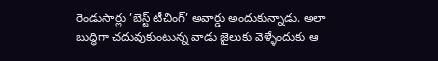రెండుసార్లు ’బెస్ట్ టీచింగ్’ అవార్డు అందుకున్నాడు. అలా బుద్ధిగా చదువుకుంటున్న వాడు జైలుకు వెళ్ళేందుకు ఆ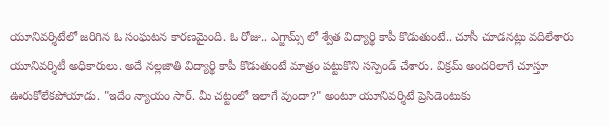యూనివర్శిటేలో జరిగిన ఓ సంఘటన కారణమైంది. ఓ రోజు.. ఎగ్జామ్స్ లో శ్వేత విద్యార్థి కాపీ కొడుతుంటే.. చూసీ చూడనట్లు వదిలేశారు యూనివర్శిటీ అధికారులు. అదే నల్లజాతి విద్యార్థి కాపీ కొడుతుంటే మాత్రం పట్టుకొని సస్పెండ్ చేశారు. విక్రమ్ అందరిలాగే చూస్తూ ఊరుకోలేకపోయాడు. "ఇదేం న్యాయం సార్. మీ చట్టంలో ఇలాగే వుందా?" అంటూ యూనివర్శిటే ప్రెసిడెంటుకు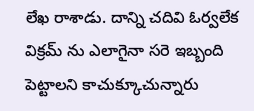లేఖ రాశాడు. దాన్ని చదివి ఓర్వలేక విక్రమ్ ను ఎలాగైనా సరె ఇబ్బంది పెట్టాలని కాచుక్కూచున్నారు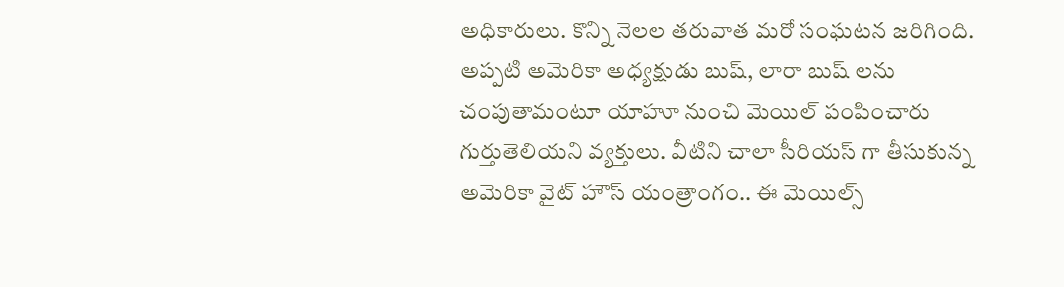అధికారులు. కొన్ని నెలల తరువాత మరో సంఘటన జరిగింది. అప్పటి అమెరికా అధ్యక్షుడు బుష్, లారా బుష్ లను చంపుతామంటూ యాహూ నుంచి మెయిల్ పంపించారు గుర్తుతెలియని వ్యక్తులు. వీటిని చాలా సీరియస్ గా తీసుకున్న అమెరికా వైట్ హౌస్ యంత్రాంగం.. ఈ మెయిల్స్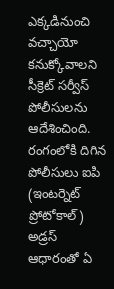ఎక్కడినుంచి వచ్చాయో కనుక్కోవాలని సీక్రెట్ సర్వీస్ పోలీసులను ఆదేశించింది. రంగంలోకి దిగిన పోలీసులు ఐపి (ఇంటర్నెట్ ప్రోటోకాల్) అడ్రస్ ఆధారంతో ఏ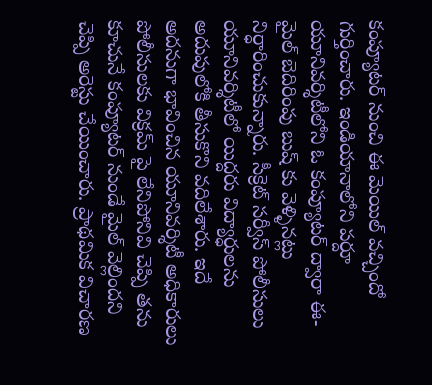కంప్యూటర్ నుంచి ఈ మెయిల్ వచ్చిందో గుర్తించారు. ఇండియానాలోని పర్దూ యూనివర్శిటీలోని ఓ కంప్యూటర్ ద్వారా ఈ-మైల్ బెదిరింపు బుష్ కు వెళ్ళినట్లు నిర్ధారించుకున్నారు. సీక్రెట్ సర్వీస్ పోలీసులు యూనివర్శిటీలో యిద్దరు విద్యార్ధులను అదుపులోకి తీసుకొని వదిలేశారు. ఇదే అదనుగా భావించిన యూనివర్శిటీ అధికారులు పోలీసులకు విక్రమ్ పై లేనిపోనివి చెప్పి తను కూచునే కంప్యూటర్ నుండే మైల్ వెల్లిందని చెప్పి అరెస్టు చేయించారు. ప్రాథమిక విచారణ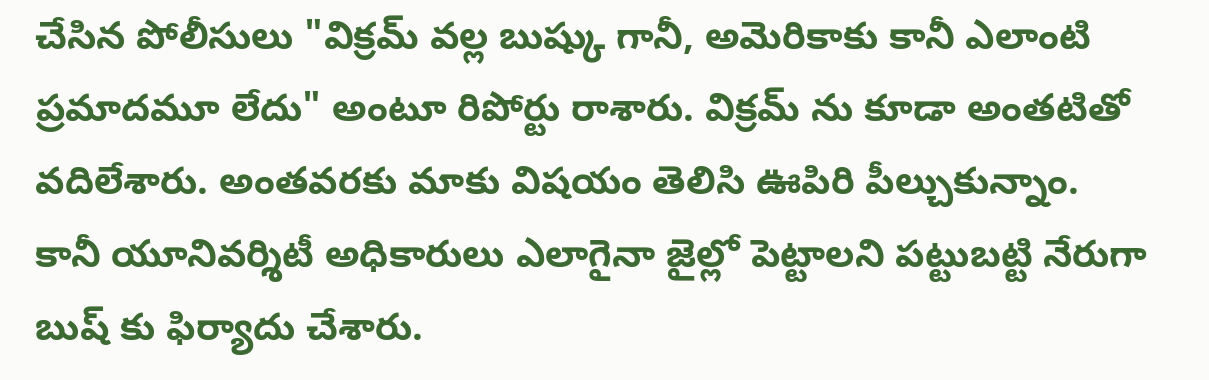చేసిన పోలీసులు "విక్రమ్ వల్ల బుష్కు గానీ, అమెరికాకు కానీ ఎలాంటి ప్రమాదమూ లేదు" అంటూ రిపోర్టు రాశారు. విక్రమ్ ను కూడా అంతటితో వదిలేశారు. అంతవరకు మాకు విషయం తెలిసి ఊపిరి పీల్చుకున్నాం.
కానీ యూనివర్శిటీ అధికారులు ఎలాగైనా జైల్లో పెట్టాలని పట్టుబట్టి నేరుగా బుష్ కు ఫిర్యాదు చేశారు.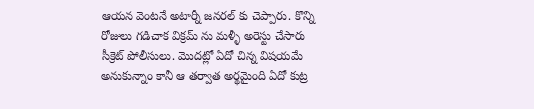ఆయన వెంటనే అటార్నీ జనరల్ కు చెప్పారు. కొన్ని రోజులు గడిచాక విక్రమ్ ను మళ్ళీ అరెస్టు చేసారు సీక్రెట్ పోలీసులు. మొదట్లో ఏదో చిన్న విషయమే అనుకున్నాం కానీ ఆ తర్వాత అర్థమైంది ఏదో కుట్ర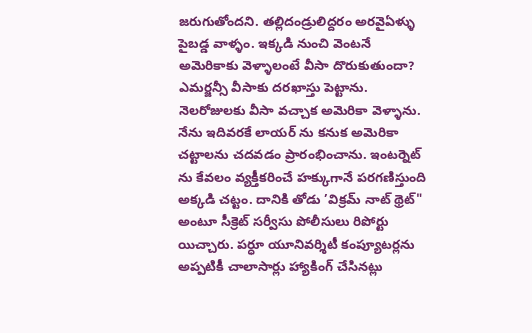జరుగుతోందని. తల్లిదండ్రులిద్దరం అరవైఏళ్ళు పైబడ్డ వాళ్ళం. ఇక్కడి నుంచి వెంటనే అమెరికాకు వెళ్ళాలంటే వీసా దొరుకుతుందా? ఎమర్జన్సీ వీసాకు దరఖాస్తు పెట్టాను. నెలరోజులకు వీసా వచ్చాక అమెరికా వెళ్ళాను. నేను ఇదివరకే లాయర్ ను కనుక అమెరికా చట్టాలను చదవడం ప్రారంభించాను. ఇంటర్నెట్ ను కేవలం వ్యక్తీకరించే హక్కుగానే పరగణిస్తుంది అక్కడి చట్టం. దానికి తోడు ’విక్రమ్ నాట్ థ్రెట్" అంటూ సీక్రెట్ సర్వీసు పోలీసులు రిపోర్టు యిచ్చారు. పర్ధూ యూనివర్శిటీ కంప్యూటర్లను అప్పటికీ చాలాసార్లు హ్యాకింగ్ చేసినట్లు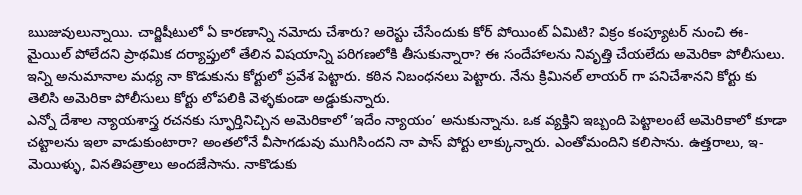ఋజువులున్నాయి. చార్జిషీటులో ఏ కారణాన్ని నమోదు చేశారు? అరెస్టు చేసేందుకు కోర్ పోయింట్ ఏమిటి? విక్రం కంప్యూటర్ నుంచి ఈ-మైయిల్ పోలేదని ప్రాథమిక దర్యాప్తులో తేలిన విషయాన్ని పరిగణలోకి తీసుకున్నారా? ఈ సందేహాలను నివృత్తి చేయలేదు అమెరికా పోలీసులు. ఇన్ని అనుమానాల మధ్య నా కొడుకును కోర్టులో ప్రవేశ పెట్టారు. కఠిన నిబంధనలు పెట్టారు. నేను క్రిమినల్ లాయర్ గా పనిచేశానని కోర్టు కు తెలిసి అమెరికా పోలీసులు కోర్టు లోపలికి వెళ్ళకుండా అడ్డుకున్నారు.
ఎన్నో దేశాల న్యాయశాస్త్ర రచనకు స్ఫూర్తినిచ్చిన అమెరికాలో ’ఇదేం న్యాయం’ అనుకున్నాను. ఒక వ్యక్తిని ఇబ్బంది పెట్టాలంటే అమెరికాలో కూడా చట్టాలను ఇలా వాడుకుంటారా? అంతలోనే వీసాగడువు ముగిసిందని నా పాస్ పోర్టు లాక్కున్నారు. ఎంతోమందిని కలిసాను. ఉత్తరాలు, ఇ-మెయిళ్ళు, వినతిపత్రాలు అందజేసాను. నాకొడుకు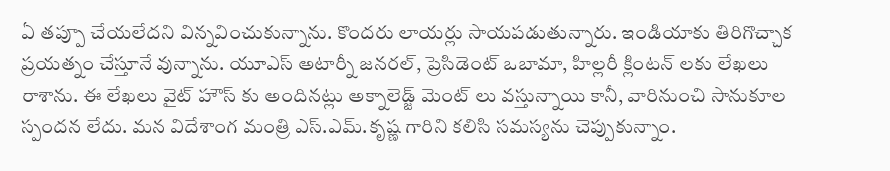ఏ తప్పూ చేయలేదని విన్నవించుకున్నాను. కొందరు లాయర్లు సాయపడుతున్నారు. ఇండియాకు తిరిగొచ్చాక ప్రయత్నం చేస్తూనే వున్నాను. యూఎస్ అటార్నీ జనరల్, ప్రెసిడెంట్ ఒబామా, హిల్లరీ క్లింటన్ లకు లేఖలు రాశాను. ఈ లేఖలు వైట్ హౌస్ కు అందినట్లు అక్నాలెడ్జ్ మెంట్ లు వస్తున్నాయి కానీ, వారినుంచి సానుకూల స్పందన లేదు. మన విదేశాంగ మంత్రి ఎస్.ఎమ్.కృష్ణ గారిని కలిసి సమస్యను చెప్పుకున్నాం.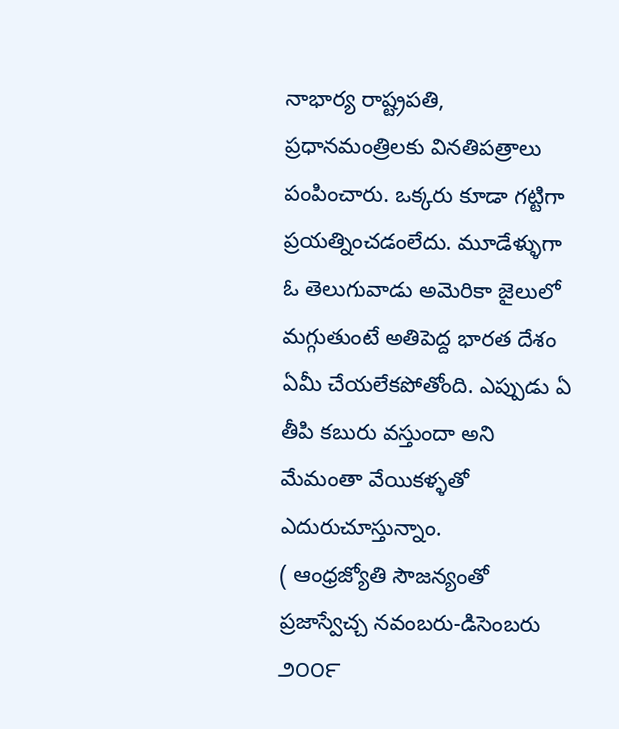నాభార్య రాష్ట్రపతి, ప్రధానమంత్రిలకు వినతిపత్రాలు పంపించారు. ఒక్కరు కూడా గట్టిగా ప్రయత్నించడంలేదు. మూడేళ్ళుగా ఓ తెలుగువాడు అమెరికా జైలులో మగ్గుతుంటే అతిపెద్ద భారత దేశం ఏమీ చేయలేకపోతోంది. ఎప్పుడు ఏ తీపి కబురు వస్తుందా అని మేమంతా వేయికళ్ళతో ఎదురుచూస్తున్నాం.
( ఆంధ్రజ్యోతి సౌజన్యంతో ప్రజాస్వేచ్చ నవంబరు-డిసెంబరు ౨౦౦౯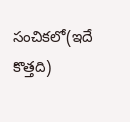సంచికలో(ఇదే కొత్తది)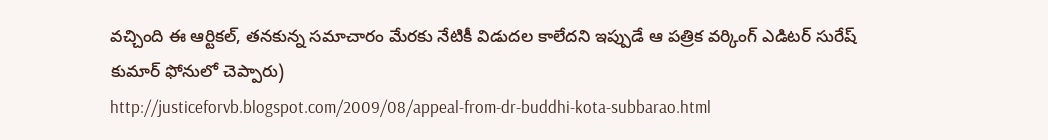వచ్చింది ఈ ఆర్టికల్, తనకున్న సమాచారం మేరకు నేటికీ విడుదల కాలేదని ఇప్పుడే ఆ పత్రిక వర్కింగ్ ఎడిటర్ సురేష్ కుమార్ ఫోనులో చెప్పారు)
http://justiceforvb.blogspot.com/2009/08/appeal-from-dr-buddhi-kota-subbarao.html